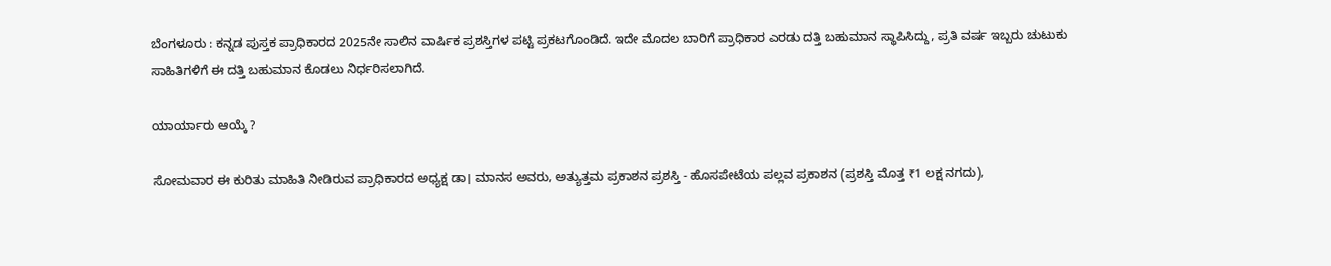ಬೆಂಗಳೂರು : ಕನ್ನಡ ಪುಸ್ತಕ ಪ್ರಾಧಿಕಾರದ 2025ನೇ ಸಾಲಿನ ವಾರ್ಷಿಕ ಪ್ರಶಸ್ತಿಗಳ ಪಟ್ಟಿ ಪ್ರಕಟಗೊಂಡಿದೆ. ಇದೇ ಮೊದಲ ಬಾರಿಗೆ ಪ್ರಾಧಿಕಾರ ಎರಡು ದತ್ತಿ ಬಹುಮಾನ ಸ್ಥಾಪಿಸಿದ್ದು, ಪ್ರತಿ ವರ್ಷ ಇಬ್ಬರು ಚುಟುಕು ಸಾಹಿತಿಗಳಿಗೆ ಈ ದತ್ತಿ ಬಹುಮಾನ ಕೊಡಲು ನಿರ್ಧರಿಸಲಾಗಿದೆ.

ಯಾರ್ಯಾರು ಆಯ್ಕೆ ?

ಸೋಮವಾರ ಈ ಕುರಿತು ಮಾಹಿತಿ ನೀಡಿರುವ ಪ್ರಾಧಿಕಾರದ ಅಧ್ಯಕ್ಷ ಡಾ। ಮಾನಸ ಅವರು, ಅತ್ಯುತ್ತಮ ಪ್ರಕಾಶನ ಪ್ರಶಸ್ತಿ - ಹೊಸಪೇಟೆಯ ಪಲ್ಲವ ಪ್ರಕಾಶನ (ಪ್ರಶಸ್ತಿ ಮೊತ್ತ ₹1 ಲಕ್ಷ ನಗದು),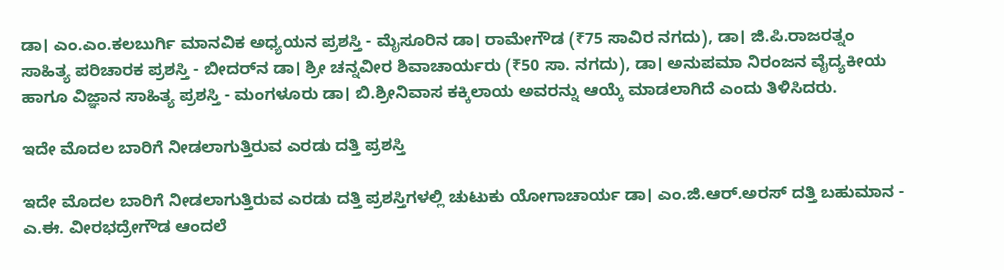ಡಾ। ಎಂ.ಎಂ.ಕಲಬುರ್ಗಿ ಮಾನವಿಕ ಅಧ್ಯಯನ ಪ್ರಶಸ್ತಿ - ಮೈಸೂರಿನ ಡಾ। ರಾಮೇಗೌಡ (₹75 ಸಾವಿರ ನಗದು), ಡಾ। ಜಿ.ಪಿ.ರಾಜರತ್ನಂ ಸಾಹಿತ್ಯ ಪರಿಚಾರಕ ಪ್ರಶಸ್ತಿ - ಬೀದರ್‌ನ ಡಾ। ಶ್ರೀ ಚನ್ನವೀರ ಶಿವಾಚಾರ್ಯರು (₹50 ಸಾ. ನಗದು), ಡಾ। ಅನುಪಮಾ ನಿರಂಜನ ವೈದ್ಯಕೀಯ ಹಾಗೂ ವಿಜ್ಞಾನ ಸಾಹಿತ್ಯ ಪ್ರಶಸ್ತಿ - ಮಂಗಳೂರು ಡಾ। ಬಿ.ಶ್ರೀನಿವಾಸ ಕಕ್ಕಿಲಾಯ ಅವರನ್ನು ಆಯ್ಕೆ ಮಾಡಲಾಗಿದೆ ಎಂದು ತಿಳಿಸಿದರು.

ಇದೇ ಮೊದಲ ಬಾರಿಗೆ ನೀಡಲಾಗುತ್ತಿರುವ ಎರಡು ದತ್ತಿ ಪ್ರಶಸ್ತಿ

ಇದೇ ಮೊದಲ ಬಾರಿಗೆ ನೀಡಲಾಗುತ್ತಿರುವ ಎರಡು ದತ್ತಿ ಪ್ರಶಸ್ತಿಗಳಲ್ಲಿ ಚುಟುಕು ಯೋಗಾಚಾರ್ಯ ಡಾ। ಎಂ.ಜಿ.ಆರ್.ಅರಸ್ ದತ್ತಿ ಬಹುಮಾನ - ಎ.ಈ. ವೀರಭದ್ರೇಗೌಡ ಆಂದಲೆ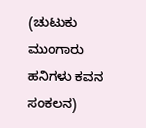(ಚುಟುಕು ಮುಂಗಾರು ಹನಿಗಳು ಕವನ ಸಂಕಲನ)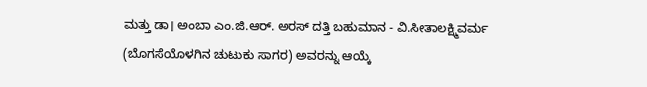ಮತ್ತು ಡಾ। ಅಂಬಾ ಎಂ.ಜಿ.ಆರ್. ಅರಸ್ ದತ್ತಿ ಬಹುಮಾನ - ವಿ.ಸೀತಾಲಕ್ಷ್ಮಿವರ್ಮ (ಬೊಗಸೆಯೊಳಗಿನ ಚುಟುಕು ಸಾಗರ) ಅವರನ್ನು ಆಯ್ಕೆ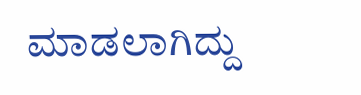ಮಾಡಲಾಗಿದ್ದು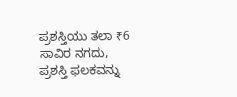ಪ್ರಶಸ್ತಿಯು ತಲಾ ₹6 ಸಾವಿರ ನಗದು, ಪ್ರಶಸ್ತಿ ಫಲಕವನ್ನು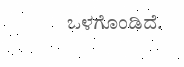ಒಳಗೊಂಡಿದೆ.